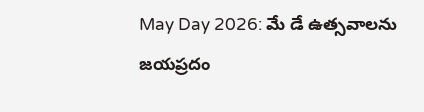May Day 2026: మే డే ఉత్సవాలను జయప్రదం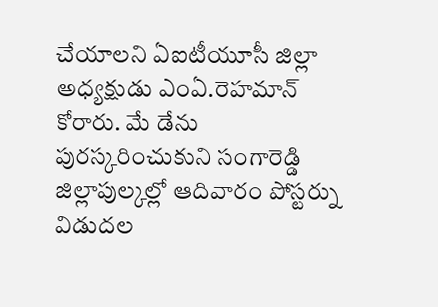చేయాలని ఏఐటీయూసీ జిల్లా అధ్యక్షుడు ఎంఏ.రెహమాన్ కోరారు. మే డేను పురస్కరించుకుని సంగారెడ్డి జిల్లాపుల్కల్లో ఆదివారం పోస్టర్ను విడుదల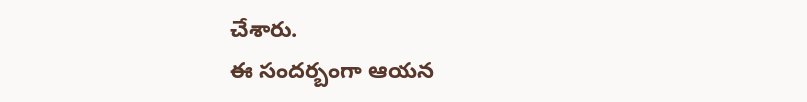చేశారు.
ఈ సందర్బంగా ఆయన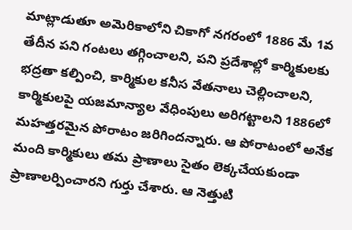మాట్లాడుతూ అమెరికాలోని చికాగో నగరంలో 1886 మే 1వ తేదీన పని గంటలు తగ్గించాలని, పని ప్రదేశాల్లో కార్మికులకు భద్రతా కల్పించి, కార్మికుల కనీస వేతనాలు చెల్లించాలని, కార్మికులపై యజమాన్యాల వేధింపులు అరిగట్టాలని 1886లో మహత్తరమైన పోరాటం జరిగిందన్నారు. ఆ పోరాటంలో అనేక మంది కార్మికులు తమ ప్రాణాలు సైతం లెక్కచేయకుండా ప్రాణాలర్పించారని గుర్తు చేశారు. ఆ నెత్తుటి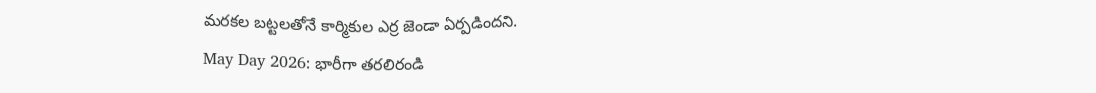మరకల బట్టలతోనే కార్మికుల ఎర్ర జెండా ఏర్పడిందని.
May Day 2026: భారీగా తరలిరండి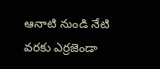ఆనాటి నుండి నేటి వరకు ఎర్రజెండా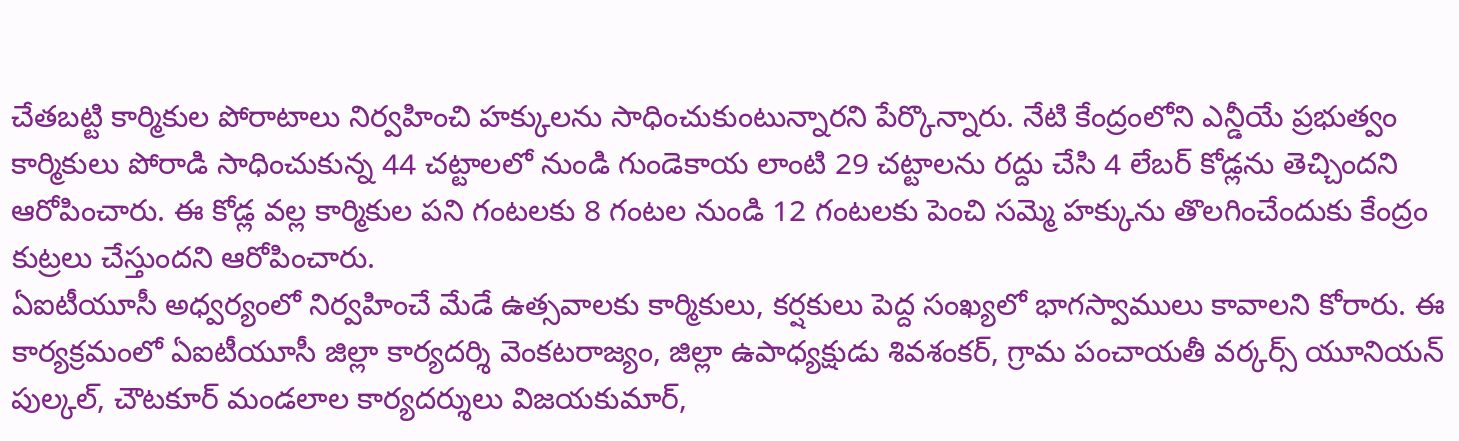చేతబట్టి కార్మికుల పోరాటాలు నిర్వహించి హక్కులను సాధించుకుంటున్నారని పేర్కొన్నారు. నేటి కేంద్రంలోని ఎన్డీయే ప్రభుత్వం కార్మికులు పోరాడి సాధించుకున్న 44 చట్టాలలో నుండి గుండెకాయ లాంటి 29 చట్టాలను రద్దు చేసి 4 లేబర్ కోడ్లను తెచ్చిందని ఆరోపించారు. ఈ కోడ్ల వల్ల కార్మికుల పని గంటలకు 8 గంటల నుండి 12 గంటలకు పెంచి సమ్మె హక్కును తొలగించేందుకు కేంద్రం కుట్రలు చేస్తుందని ఆరోపించారు.
ఏఐటీయూసీ అధ్వర్యంలో నిర్వహించే మేడే ఉత్సవాలకు కార్మికులు, కర్షకులు పెద్ద సంఖ్యలో భాగస్వాములు కావాలని కోరారు. ఈ కార్యక్రమంలో ఏఐటీయూసీ జిల్లా కార్యదర్శి వెంకటరాజ్యం, జిల్లా ఉపాధ్యక్షుడు శివశంకర్, గ్రామ పంచాయతీ వర్కర్స్ యూనియన్ పుల్కల్, చౌటకూర్ మండలాల కార్యదర్శులు విజయకుమార్,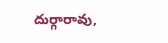దుర్గారావు,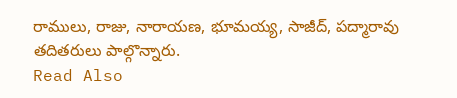రాములు, రాజు, నారాయణ, భూమయ్య, సాజీద్, పద్మారావు తదితరులు పాల్గొన్నారు.
Read Also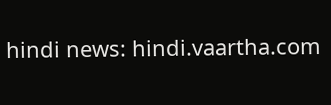hindi news: hindi.vaartha.com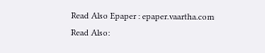Read Also Epaper : epaper.vaartha.com
Read Also: